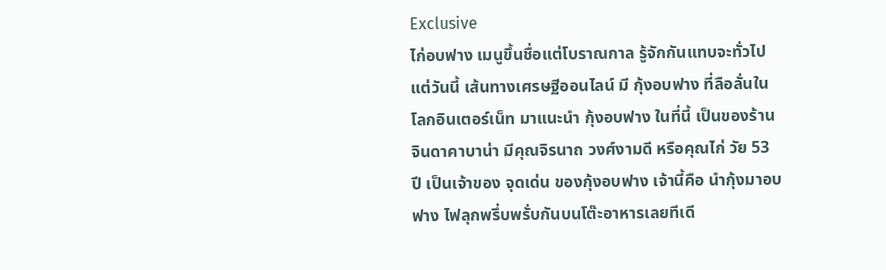Exclusive
ไก่อบฟาง เมนูขึ้นชื่อแต่โบราณกาล รู้จักกันแทบจะทั่วไป แต่วันนี้ เส้นทางเศรษฐีออนไลน์ มี กุ้งอบฟาง ที่ลือลั่นในโลกอินเตอร์เน็ท มาแนะนำ กุ้งอบฟาง ในที่นี้ เป็นของร้าน จินดาคาบาน่า มีคุณจิรนาถ วงศ์งามดี หรือคุณไก่ วัย 53 ปี เป็นเจ้าของ จุดเด่น ของกุ้งอบฟาง เจ้านี้คือ นำกุ้งมาอบฟาง ไฟลุกพรึ่บพรั่บกันบนโต๊ะอาหารเลยทีเดี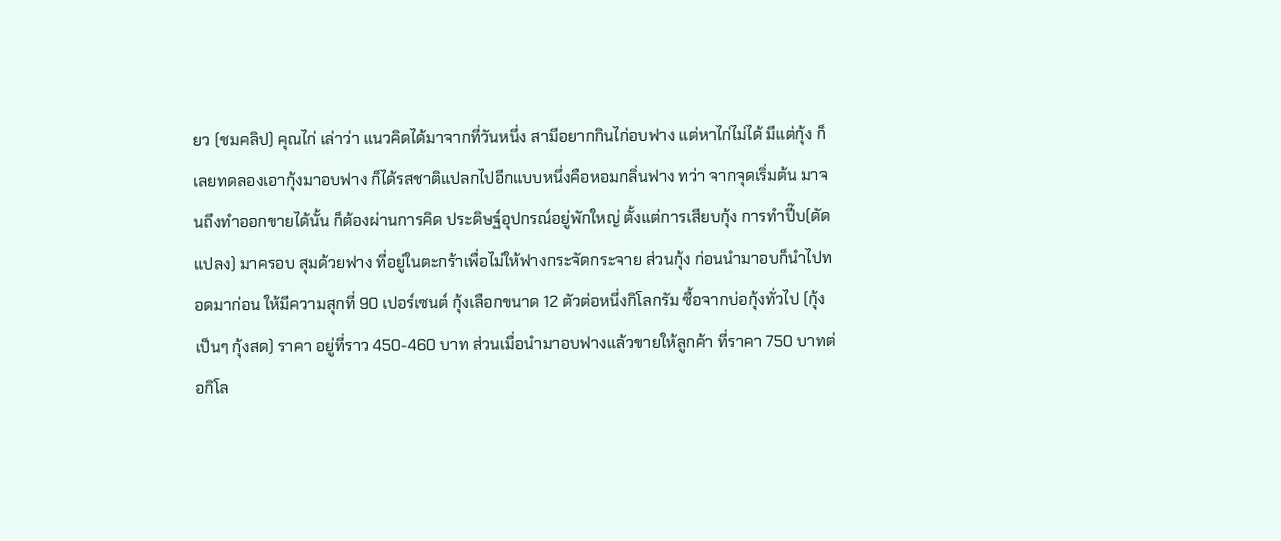ยว (ชมคลิป) คุณไก่ เล่าว่า แนวคิดได้มาจากที่วันหนึ่ง สามีอยากกินไก่อบฟาง แต่หาไก่ไม่ได้ มีแต่กุ้ง ก็เลยทดลองเอากุ้งมาอบฟาง ก็ได้รสชาติแปลกไปอีกแบบหนึ่งคือหอมกลิ่นฟาง ทว่า จากจุดเริ่มต้น มาจนถึงทำออกขายได้นั้น ก็ต้องผ่านการคิด ประดิษฐ์อุปกรณ์อยู่พักใหญ่ ตั้งแต่การเสียบกุ้ง การทำปี๊บ(ดัดแปลง) มาครอบ สุมด้วยฟาง ที่อยู่ในตะกร้าเพื่อไม่ให้ฟางกระจัดกระจาย ส่วนกุ้ง ก่อนนำมาอบก็นำไปทอดมาก่อน ให้มีความสุกที่ 90 เปอร์เซนต์ กุ้งเลือกขนาด 12 ตัวต่อหนึ่งกิโลกรัม ซื้อจากบ่อกุ้งทั่วไป (กุ้งเป็นๆ กุ้งสด) ราคา อยู่ที่ราว 450-460 บาท ส่วนเมื่อนำมาอบฟางแล้วขายให้ลูกค้า ที่ราคา 750 บาทต่อกิโล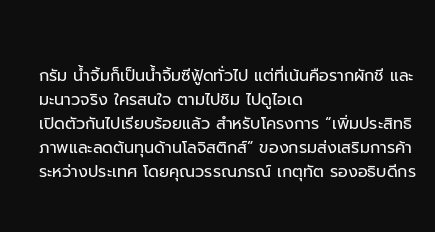กรัม น้ำจิ้มก็เป็นน้ำจิ้มซีฟู้ดทั่วไป แต่ที่เน้นคือรากผักชี และมะนาวจริง ใครสนใจ ตามไปชิม ไปดูไอเด
เปิดตัวกันไปเรียบร้อยแล้ว สำหรับโครงการ “เพิ่มประสิทธิภาพและลดต้นทุนด้านโลจิสติกส์” ของกรมส่งเสริมการค้าระหว่างประเทศ โดยคุณวรรณภรณ์ เกตุทัต รองอธิบดีกร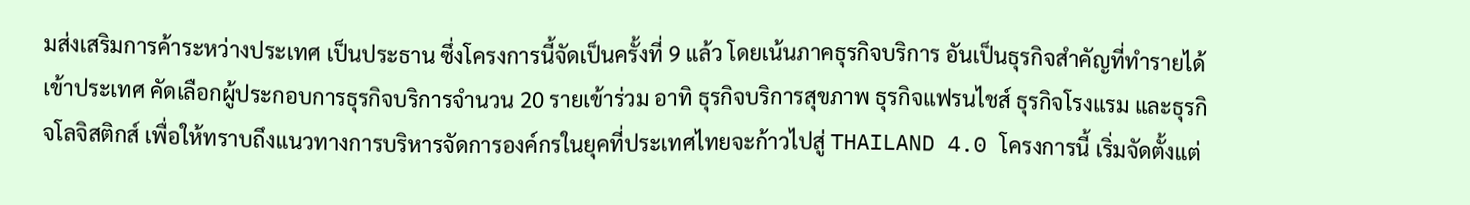มส่งเสริมการค้าระหว่างประเทศ เป็นประธาน ซึ่งโครงการนี้จัดเป็นครั้งที่ 9 แล้ว โดยเน้นภาคธุรกิจบริการ อันเป็นธุรกิจสำคัญที่ทำรายได้เข้าประเทศ คัดเลือกผู้ประกอบการธุรกิจบริการจำนวน 20 รายเข้าร่วม อาทิ ธุรกิจบริการสุขภาพ ธุรกิจแฟรนไชส์ ธุรกิจโรงแรม และธุรกิจโลจิสติกส์ เพื่อให้ทราบถึงแนวทางการบริหารจัดการองค์กรในยุคที่ประเทศไทยจะก้าวไปสู่ THAILAND 4.0 โครงการนี้ เริ่มจัดตั้งแต่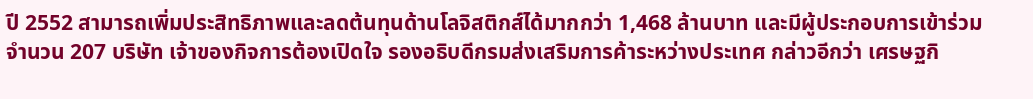ปี 2552 สามารถเพิ่มประสิทธิภาพและลดต้นทุนด้านโลจิสติกส์ได้มากกว่า 1,468 ล้านบาท และมีผู้ประกอบการเข้าร่วมจำนวน 207 บริษัท เจ้าของกิจการต้องเปิดใจ รองอธิบดีกรมส่งเสริมการค้าระหว่างประเทศ กล่าวอีกว่า เศรษฐกิ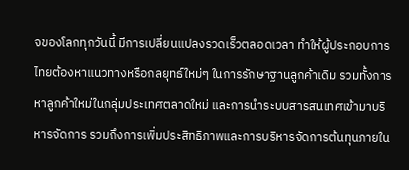จของโลกทุกวันนี้ มีการเปลี่ยนแปลงรวดเร็วตลอดเวลา ทำให้ผู้ประกอบการไทยต้องหาแนวทางหรือกลยุทธ์ใหม่ๆ ในการรักษาฐานลูกค้าเดิม รวมทั้งการหาลูกค้าใหม่ในกลุ่มประเทศตลาดใหม่ และการนำระบบสารสนเทศเข้ามาบริหารจัดการ รวมถึงการเพิ่มประสิทธิภาพและการบริหารจัดการต้นทุนภายใน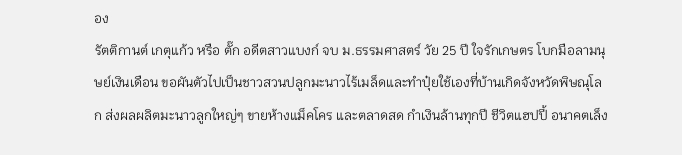อง
รัตติกานต์ เกตุแก้ว หรือ ตั๊ก อดีตสาวแบงก์ จบ ม.ธรรมศาสตร์ วัย 25 ปี ใจรักเกษตร โบกมือลามนุษย์เงินเดือน ขอผันตัวไปเป็นชาวสวนปลูกมะนาวไร้เมล็ดและทำปุ๋ยใช้เองที่บ้านเกิดจังหวัดพิษณุโลก ส่งผลผลิตมะนาวลูกใหญ่ๆ ขายห้างแม็คโคร และตลาดสด กำเงินล้านทุกปี ชีวิตแฮปปี้ อนาคตเล็ง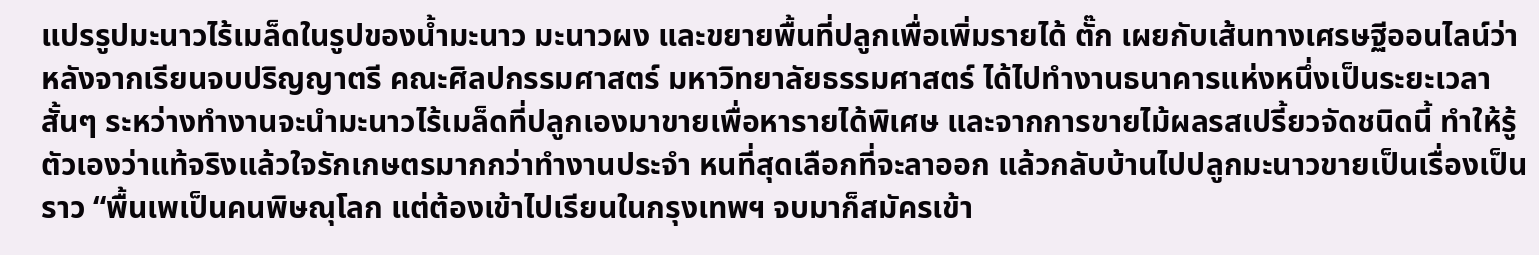แปรรูปมะนาวไร้เมล็ดในรูปของน้ำมะนาว มะนาวผง และขยายพื้นที่ปลูกเพื่อเพิ่มรายได้ ตั๊ก เผยกับเส้นทางเศรษฐีออนไลน์ว่า หลังจากเรียนจบปริญญาตรี คณะศิลปกรรมศาสตร์ มหาวิทยาลัยธรรมศาสตร์ ได้ไปทำงานธนาคารแห่งหนึ่งเป็นระยะเวลาสั้นๆ ระหว่างทำงานจะนำมะนาวไร้เมล็ดที่ปลูกเองมาขายเพื่อหารายได้พิเศษ และจากการขายไม้ผลรสเปรี้ยวจัดชนิดนี้ ทำให้รู้ตัวเองว่าแท้จริงแล้วใจรักเกษตรมากกว่าทำงานประจำ หนที่สุดเลือกที่จะลาออก แล้วกลับบ้านไปปลูกมะนาวขายเป็นเรื่องเป็นราว “พื้นเพเป็นคนพิษณุโลก แต่ต้องเข้าไปเรียนในกรุงเทพฯ จบมาก็สมัครเข้า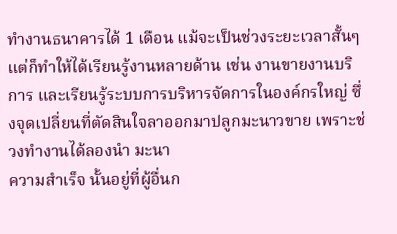ทำงานธนาคารได้ 1 เดือน แม้จะเป็นช่วงระยะเวลาสั้นๆ แต่ก็ทำให้ได้เรียนรู้งานหลายด้าน เช่น งานขายงานบริการ และเรียนรู้ระบบการบริหารจัดการในองค์กรใหญ่ ซึ่งจุดเปลี่ยนที่ตัดสินใจลาออกมาปลูกมะนาวขาย เพราะช่วงทำงานได้ลองนำ มะนา
ความสำเร็จ นั้นอยู่ที่ผู้อื่นก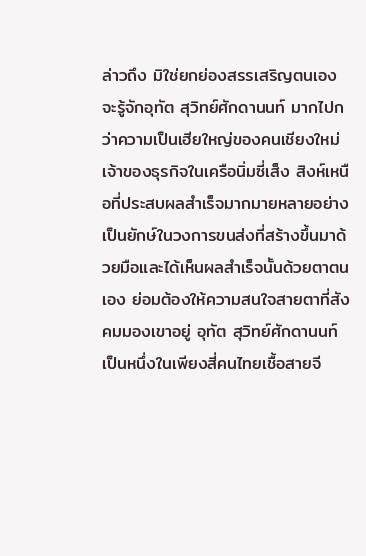ล่าวถึง มิใช่ยกย่องสรรเสริญตนเอง จะรู้จักอุทัต สุวิทย์ศักดานนท์ มากไปกว่าความเป็นเฮียใหญ่ของคนเชียงใหม่ เจ้าของธุรกิจในเครือนิ่มซี่เส็ง สิงห์เหนือที่ประสบผลสำเร็จมากมายหลายอย่าง เป็นยักษ์ในวงการขนส่งที่สร้างขึ้นมาด้วยมือและได้เห็นผลสำเร็จนั้นด้วยตาตนเอง ย่อมต้องให้ความสนใจสายตาที่สังคมมองเขาอยู่ อุทัต สุวิทย์ศักดานนท์ เป็นหนึ่งในเพียงสี่คนไทยเชื้อสายจี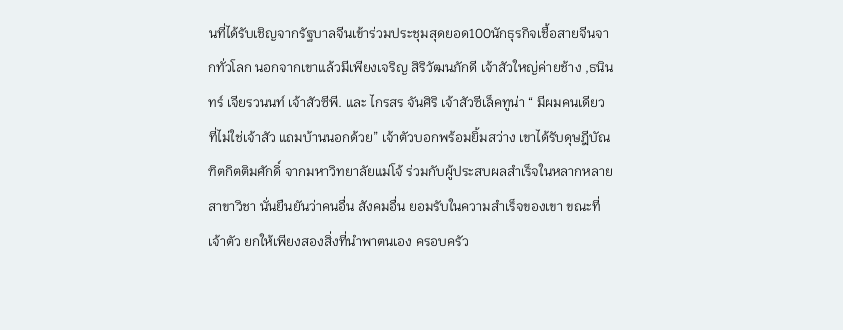นที่ได้รับเชิญจากรัฐบาลจีนเข้าร่วมประชุมสุดยอด100นักธุรกิจเชื้อสายจีนจากทั่วโลก นอกจากเขาแล้วมีเพียงเจริญ สิริวัฒนภักดี เจ้าสัวใหญ่ค่ายช้าง ,ธนินทร์ เจียรวนนท์ เจ้าสัวซีพี. และ ไกรสร จันศิริ เจ้าสัวซีเล็คทูน่า “ มีผมคนเดียวที่ไม่ใช่เจ้าสัว แถมบ้านนอกด้วย” เจ้าตัวบอกพร้อมยิ้มสว่าง เขาได้รับดุษฎีบัณฑิตกิตติมศักดิ์ จากมหาวิทยาลัยแม่โจ้ ร่วมกับผู้ประสบผลสำเร็จในหลากหลายสาขาวิชา นั่นยืนยันว่าคนอื่น สังคมอื่น ยอมรับในความสำเร็จของเขา ขณะที่เจ้าตัว ยกให้เพียงสองสิ่งที่นำพาตนเอง ครอบครัว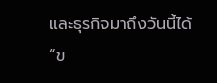และธุรกิจมาถึงวันนี้ได้ “ข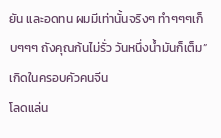ยัน และอดทน ผมมีเท่านั้นจริงๆ ทำๆๆๆเก็บๆๆๆ ถังคุณก้นไม่รั่ว วันหนึ่งน้ำมันก็เต็ม” เกิดในครอบคัวคนจีน
โลดแล่น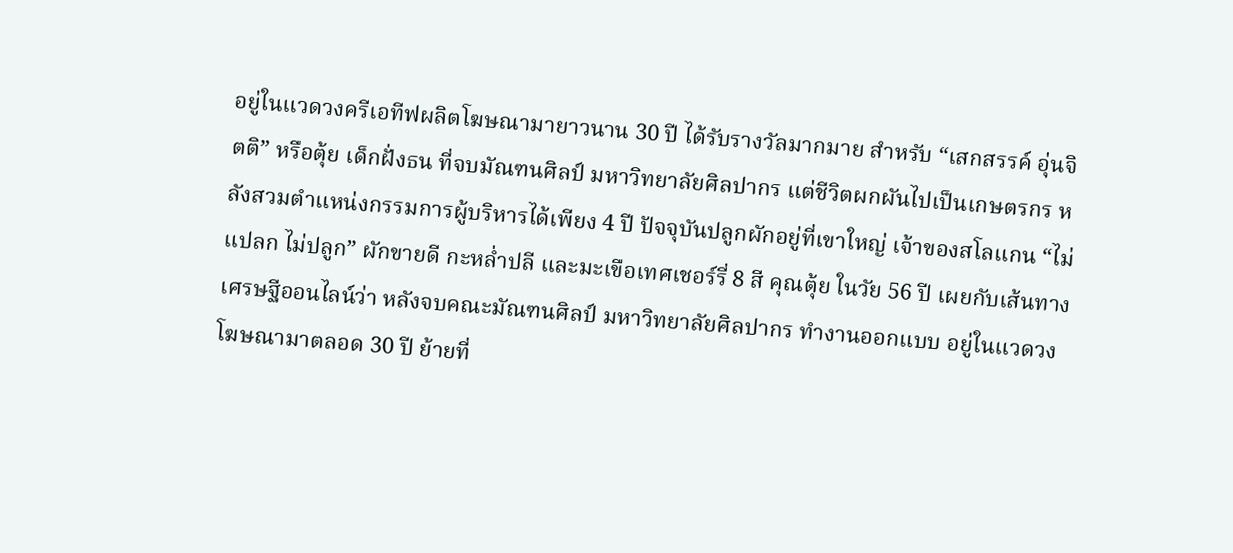อยู่ในแวดวงครีเอทีฟผลิตโฆษณามายาวนาน 30 ปี ได้รับรางวัลมากมาย สำหรับ “เสกสรรค์ อุ่นจิตติ” หรือตุ้ย เด็กฝั่งธน ที่จบมัณฑนศิลป์ มหาวิทยาลัยศิลปากร แต่ชีวิตผกผันไปเป็นเกษตรกร หลังสวมตำแหน่งกรรมการผู้บริหารได้เพียง 4 ปี ปัจจุบันปลูกผักอยู่ที่เขาใหญ่ เจ้าของสโลแกน “ไม่แปลก ไม่ปลูก” ผักขายดี กะหล่ำปลี และมะเขือเทศเชอร์รี่ 8 สี คุณตุ้ย ในวัย 56 ปี เผยกับเส้นทางเศรษฐีออนไลน์ว่า หลังจบคณะมัณฑนศิลป์ มหาวิทยาลัยศิลปากร ทำงานออกแบบ อยู่ในแวดวงโฆษณามาตลอด 30 ปี ย้ายที่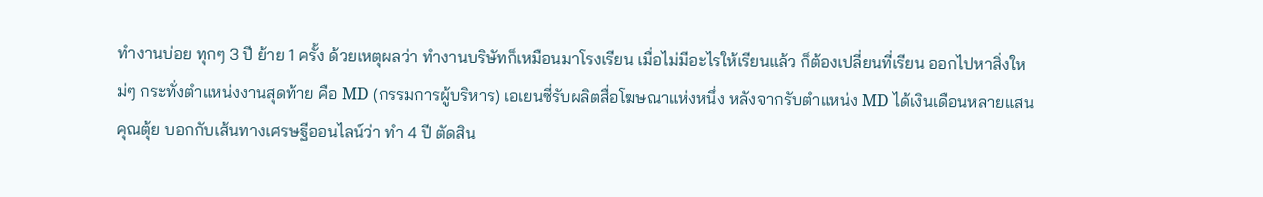ทำงานบ่อย ทุกๆ 3 ปี ย้าย 1 ครั้ง ด้วยเหตุผลว่า ทำงานบริษัทก็เหมือนมาโรงเรียน เมื่อไม่มีอะไรให้เรียนแล้ว ก็ต้องเปลี่ยนที่เรียน ออกไปหาสิ่งใหม่ๆ กระทั่งตำแหน่งงานสุดท้าย คือ MD (กรรมการผู้บริหาร) เอเยนซี่รับผลิตสื่อโฆษณาแห่งหนึ่ง หลังจากรับตำแหน่ง MD ได้เงินเดือนหลายแสน คุณตุ้ย บอกกับเส้นทางเศรษฐีออนไลน์ว่า ทำ 4 ปี ตัดสิน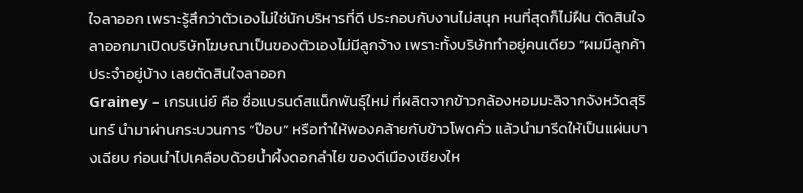ใจลาออก เพราะรู้สึกว่าตัวเองไม่ใช่นักบริหารที่ดี ประกอบกับงานไม่สนุก หนที่สุดก็ไม่ฝืน ตัดสินใจลาออกมาเปิดบริษัทโฆษณาเป็นของตัวเองไม่มีลูกจ้าง เพราะทั้งบริษัททำอยู่คนเดียว “ผมมีลูกค้าประจำอยู่บ้าง เลยตัดสินใจลาออก
Grainey – เกรนเน่ย์ คือ ชื่อแบรนด์สแน็กพันธุ์ใหม่ ที่ผลิตจากข้าวกล้องหอมมะลิจากจังหวัดสุรินทร์ นำมาผ่านกระบวนการ “ป๊อบ” หรือทำให้พองคล้ายกับข้าวโพดคั่ว แล้วนำมารีดให้เป็นแผ่นบางเฉียบ ก่อนนำไปเคลือบด้วยน้ำผึ้งดอกลำไย ของดีเมืองเชียงให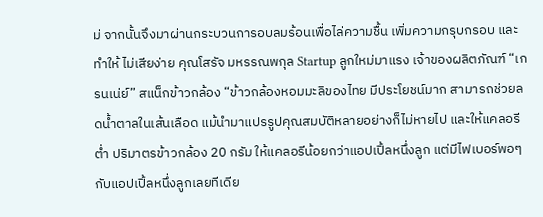ม่ จากนั้นจึงมาผ่านกระบวนการอบลมร้อนเพื่อไล่ความชื้น เพิ่มความกรุบกรอบ และทำให้ ไม่เสียง่าย คุณโสรัจ มหรรณพกุล Startup ลูกใหม่มาแรง เจ้าของผลิตภัณฑ์ “เกรนเน่ย์” สแน็กข้าวกล้อง “ข้าวกล้องหอมมะลิของไทย มีประโยชน์มาก สามารถช่วยลดน้ำตาลในเส้นเลือด แม้นำมาแปรรูปคุณสมบัติหลายอย่างก็ไม่หายไป และให้แคลอรีต่ำ ปริมาตรข้าวกล้อง 20 กรัม ให้แคลอรีน้อยกว่าแอปเปิ้ลหนึ่งลูก แต่มีไฟเบอร์พอๆ กับแอปเปิ้ลหนึ่งลูกเลยทีเดีย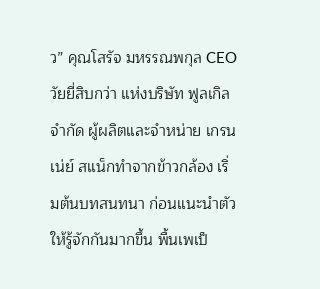ว” คุณโสรัจ มหรรณพกุล CEO วัยยี่สิบกว่า แห่งบริษัท ฟูลเกิล จำกัด ผู้ผลิตและจำหน่าย เกรนเน่ย์ สแน็กทำจากข้าวกล้อง เริ่มต้นบทสนทนา ก่อนแนะนำตัวให้รู้จักกันมากขึ้น พื้นเพเป็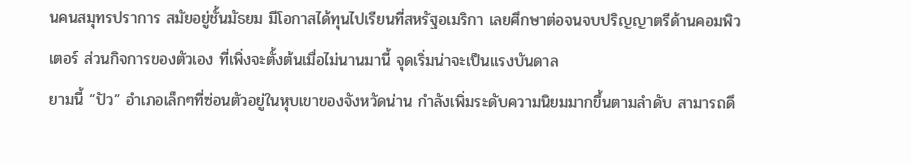นคนสมุทรปราการ สมัยอยู่ชั้นมัธยม มีโอกาสได้ทุนไปเรียนที่สหรัฐอเมริกา เลยศึกษาต่อจนจบปริญญาตรีด้านคอมพิวเตอร์ ส่วนกิจการของตัวเอง ที่เพิ่งจะตั้งต้นเมื่อไม่นานมานี้ จุดเริ่มน่าจะเป็นแรงบันดาล
ยามนี้ “ปัว” อำเภอเล็กๆที่ซ่อนตัวอยู่ในหุบเขาของจังหวัดน่าน กำลังเพิ่มระดับความนิยมมากขึ้นตามลำดับ สามารถดึ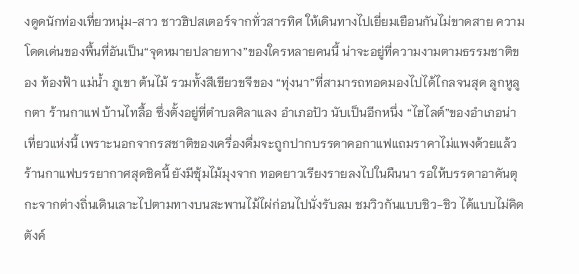งดูดนักท่องเที่ยวหนุ่ม-สาว ชาวฮิปสเตอร์จากทั่วสารทิศ ให้เดินทางไปเยี่ยมเยือนกันไม่ขาดสาย ความโดดเด่นของพื้นที่อันเป็น“จุดหมายปลายทาง”ของใครหลายคนนี้ น่าจะอยู่ที่ความงามตามธรรมชาติของ ท้องฟ้า แม่น้ำ ภูเขา ต้นไม้ รวมทั้งสีเขียวขจีของ “ทุ่งนา”ที่สามารถทอดมองไปได้ไกลจนสุด ลูกหูลูกตา ร้านกาแฟ บ้านไทลื้อ ซึ่งตั้งอยู่ที่ตำบลศิลาแลง อำเภอปัว นับเป็นอีกหนึ่ง “ไฮไลต์”ของอำเภอน่าเที่ยวแห่งนี้ เพราะนอกจากรสชาติของเครื่องดื่มจะถูกปากบรรดาคอกาแฟแถมราคาไม่แพงด้วยแล้ว ร้านกาแฟบรรยากาศสุดชิคนี้ ยังมีซุ้มไม้มุงจาก ทอดยาวเรียงรายลงไปในผืนนา รอให้บรรดาอาคันตุกะจากต่างถิ่นเดินเลาะไปตามทางบนสะพานไม้ไผ่ก่อนไปนั่งรับลม ชมวิวกันแบบชิว-ชิว ได้แบบไม่คิดตังค์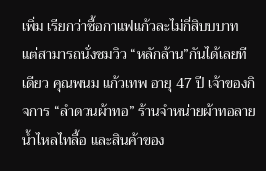เพิ่ม เรียกว่าซื้อกาแฟแก้วละไม่กี่สิบบบาท แต่สามารถนั่งชมวิว “หลักล้าน”กันได้เลยทีเดียว คุณพนม แก้วเทพ อายุ 47 ปี เจ้าของกิจการ “ลำดวนผ้าทอ” ร้านจำหน่ายผ้าทอลายน้ำไหลไทลื้อ และสินค้าของ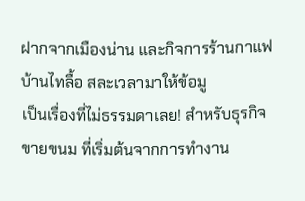ฝากจากเมืองน่าน และกิจการร้านกาแฟ บ้านไทลื้อ สละเวลามาให้ข้อมู
เป็นเรื่องที่ไม่ธรรมดาเลย! สำหรับธุรกิจขายขนม ที่เริ่มต้นจากการทำงาน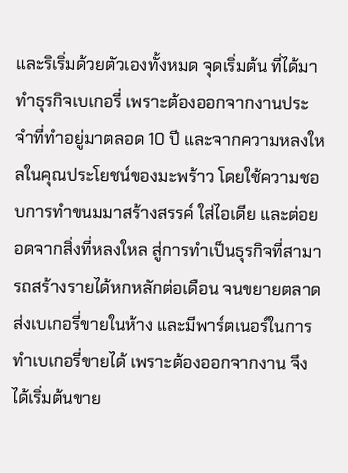และริเริ่มด้วยตัวเองทั้งหมด จุดเริ่มต้น ที่ได้มาทำธุรกิจเบเกอรี่ เพราะต้องออกจากงานประจำที่ทำอยู่มาตลอด 10 ปี และจากความหลงใหลในคุณประโยชน์ของมะพร้าว โดยใช้ความชอบการทำขนมมาสร้างสรรค์ ใส่ไอเดีย และต่อยอดจากสิ่งที่หลงใหล สู่การทำเป็นธุรกิจที่สามารถสร้างรายได้หกหลักต่อเดือน จนขยายตลาดส่งเบเกอรี่ขายในห้าง และมีพาร์ตเนอร์ในการทำเบเกอรี่ขายได้ เพราะต้องออกจากงาน จึงได้เริ่มต้นขาย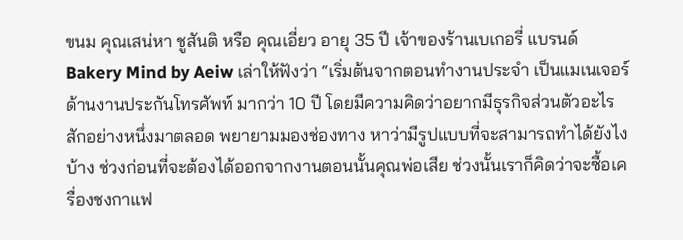ขนม คุณเสน่หา ชูสันติ หรือ คุณเอี่ยว อายุ 35 ปี เจ้าของร้านเบเกอรี่ แบรนด์ Bakery Mind by Aeiw เล่าให้ฟังว่า “เริ่มต้นจากตอนทำงานประจำ เป็นแมเนเจอร์ด้านงานประกันโทรศัพท์ มากว่า 10 ปี โดยมีความคิดว่าอยากมีธุรกิจส่วนตัวอะไรสักอย่างหนึ่งมาตลอด พยายามมองช่องทาง หาว่ามีรูปแบบที่จะสามารถทำได้ยังไงบ้าง ช่วงก่อนที่จะต้องได้ออกจากงานตอนนั้นคุณพ่อเสีย ช่วงนั้นเราก็คิดว่าจะซื้อเครื่องชงกาแฟ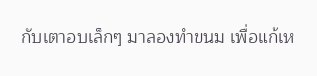กับเตาอบเล็กๆ มาลองทำขนม เพื่อแก้เห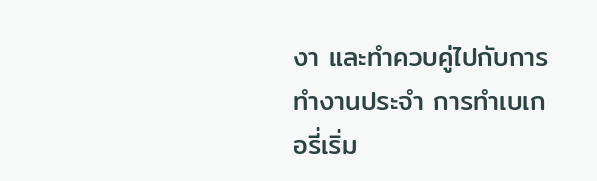งา และทำควบคู่ไปกับการทำงานประจำ การทำเบเกอรี่เริ่ม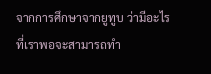จากการศึกษาจากยูทูบ ว่ามีอะไรที่เราพอจะสามารถทำ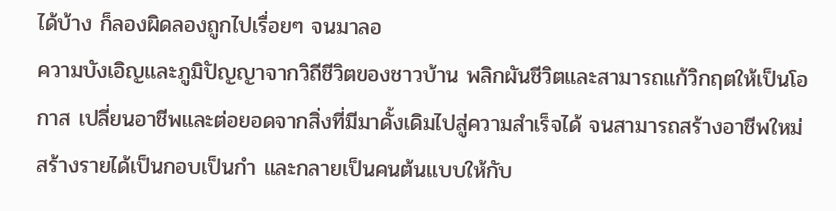ได้บ้าง ก็ลองผิดลองถูกไปเรื่อยๆ จนมาลอ
ความบังเอิญและภูมิปัญญาจากวิถีชีวิตของชาวบ้าน พลิกผันชีวิตและสามารถแก้วิกฤตให้เป็นโอกาส เปลี่ยนอาชีพและต่อยอดจากสิ่งที่มีมาดั้งเดิมไปสู่ความสำเร็จได้ จนสามารถสร้างอาชีพใหม่ สร้างรายได้เป็นกอบเป็นกำ และกลายเป็นคนต้นแบบให้กับ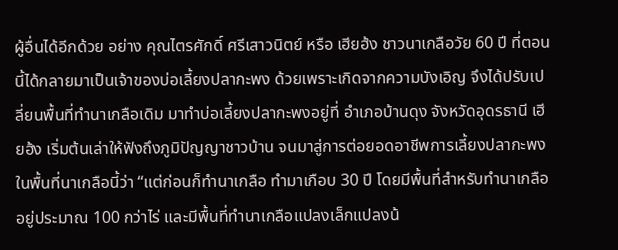ผู้อื่นได้อีกด้วย อย่าง คุณไตรศักดิ์ ศรีเสาวนิตย์ หรือ เฮียฮ้ง ชาวนาเกลือวัย 60 ปี ที่ตอนนี้ได้กลายมาเป็นเจ้าของบ่อเลี้ยงปลากะพง ด้วยเพราะเกิดจากความบังเอิญ จึงได้ปรับเปลี่ยนพื้นที่ทำนาเกลือเดิม มาทำบ่อเลี้ยงปลากะพงอยู่ที่ อำเภอบ้านดุง จังหวัดอุดรธานี เฮียฮ้ง เริ่มต้นเล่าให้ฟังถึงภูมิปัญญาชาวบ้าน จนมาสู่การต่อยอดอาชีพการเลี้ยงปลากะพงในพื้นที่นาเกลือนี้ว่า “แต่ก่อนก็ทำนาเกลือ ทำมาเกือบ 30 ปี โดยมีพื้นที่สำหรับทำนาเกลืออยู่ประมาณ 100 กว่าไร่ และมีพื้นที่ทำนาเกลือแปลงเล็กแปลงน้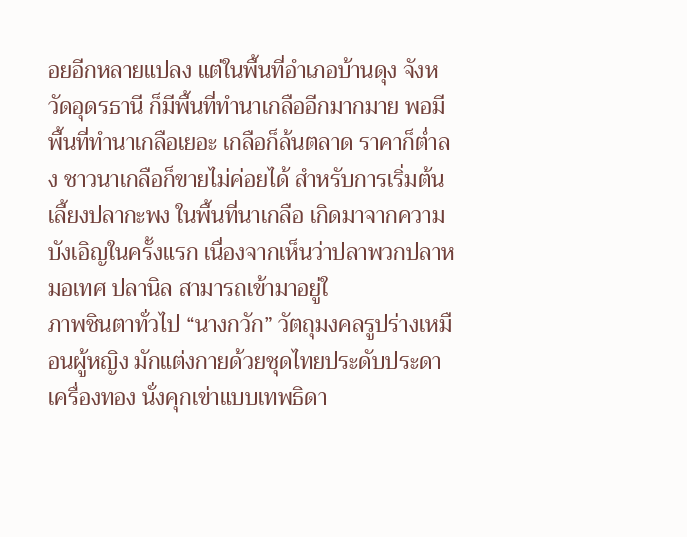อยอีกหลายแปลง แต่ในพื้นที่อำเภอบ้านดุง จังหวัดอุดรธานี ก็มีพื้นที่ทำนาเกลืออีกมากมาย พอมีพื้นที่ทำนาเกลือเยอะ เกลือก็ล้นตลาด ราคาก็ต่ำลง ชาวนาเกลือก็ขายไม่ค่อยได้ สำหรับการเริ่มต้นเลี้ยงปลากะพง ในพื้นที่นาเกลือ เกิดมาจากความบังเอิญในครั้งแรก เนื่องจากเห็นว่าปลาพวกปลาหมอเทศ ปลานิล สามารถเข้ามาอยู่ใ
ภาพชินตาทั่วไป “นางกวัก” วัตถุมงคลรูปร่างเหมือนผู้หญิง มักแต่งกายด้วยชุดไทยประดับประดาเครื่องทอง นั่งคุกเข่าแบบเทพธิดา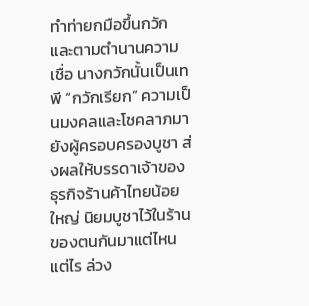ทำท่ายกมือขึ้นกวัก และตามตำนานความเชื่อ นางกวักนั้นเป็นเทพี “กวักเรียก” ความเป็นมงคลและโชคลาภมายังผู้ครอบครองบูชา ส่งผลให้บรรดาเจ้าของธุรกิจร้านค้าไทยน้อยใหญ่ นิยมบูชาไว้ในร้านของตนกันมาแต่ไหนแต่ไร ล่วง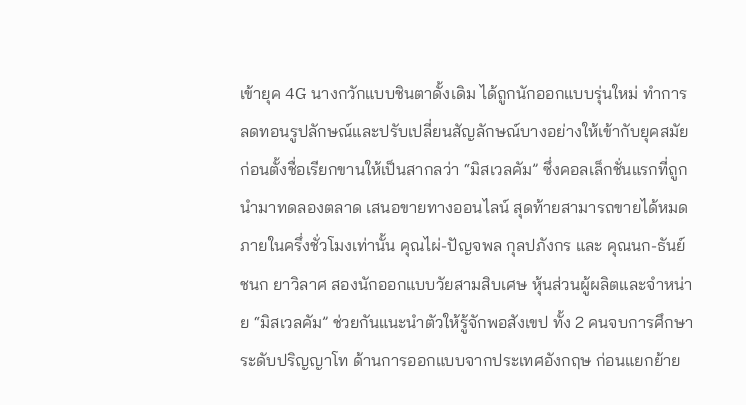เข้ายุค 4G นางกวักแบบชินตาดั้งเดิม ได้ถูกนักออกแบบรุ่นใหม่ ทำการลดทอนรูปลักษณ์และปรับเปลี่ยนสัญลักษณ์บางอย่างให้เข้ากับยุคสมัย ก่อนตั้งชื่อเรียกขานให้เป็นสากลว่า “มิสเวลคัม” ซึ่งคอลเล็กชั่นแรกที่ถูกนำมาทดลองตลาด เสนอขายทางออนไลน์ สุดท้ายสามารถขายได้หมดภายในครึ่งชั่วโมงเท่านั้น คุณไผ่-ปัญจพล กุลปภังกร และ คุณนก-ธันย์ชนก ยาวิลาศ สองนักออกแบบวัยสามสิบเศษ หุ้นส่วนผู้ผลิตและจำหน่าย “มิสเวลคัม” ช่วยกันแนะนำตัวให้รู้จักพอสังเขป ทั้ง 2 คนจบการศึกษาระดับปริญญาโท ด้านการออกแบบจากประเทศอังกฤษ ก่อนแยกย้าย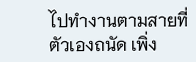ไปทำงานตามสายที่ตัวเองถนัด เพิ่ง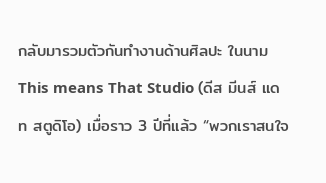กลับมารวมตัวกันทำงานด้านศิลปะ ในนาม This means That Studio (ดีส มีนส์ แดท สตูดิโอ) เมื่อราว 3 ปีที่แล้ว “พวกเราสนใจ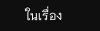ในเรื่อง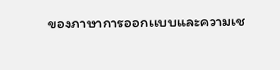ของภาษาการออกเเบบและความเช